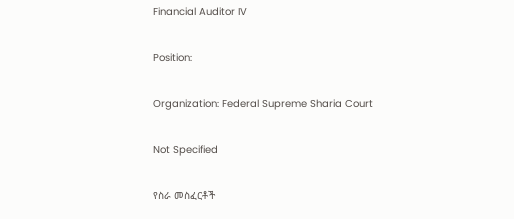Financial Auditor IV

Position:

Organization: Federal Supreme Sharia Court

Not Specified

የስራ መስፈርቶች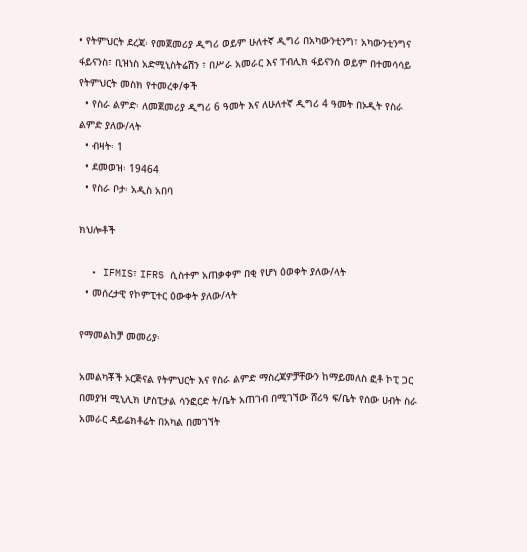• የትምህርት ደረጃ፡ የመጀመሪያ ዲግሪ ወይም ሁለተኛ ዲግሪ በአካውንቲንግ፣ አካውንቲንግና ፋይናንስ፣ ቢዝነስ አድሚኒስትሬሽን ፣ በሥራ አመራር እና ፐብሊክ ፋይናንስ ወይም በተመሳሳይ የትምህርት መስክ የተመረቀ/ቀች
  • የስራ ልምድ፡ ለመጀመሪያ ዲግሪ 6 ዓመት እና ለሁለተኛ ዲግሪ 4 ዓመት በኦዲት የስራ ልምድ ያለው/ላት
  • ብዛት፡ 1
  • ደመወዝ፡ 19464
  • የስራ ቦታ፡ አዲስ አበባ

ክህሎቶች

  • IFMIS፣ IFRS ሲስተም አጠቃቀም በቂ የሆነ ዕወቀት ያለው/ላት
  • መሰረታዊ የኮምፒተር ዕውቀት ያለው/ላት

የማመልከቻ መመሪያ፡

አመልካቾች ኦርጅናል የትምህርት እና የስራ ልምድ ማስረጃዎቻቸውን ከማይመለስ ፎቶ ኮፒ ጋር በመያዝ ሚኒሊክ ሆስፒታል ሳንፎርድ ት/ቤት አጠገብ በሚገኘው ሸሪዓ ፍ/ቤት የሰው ሀብት ስራ አመራር ዳይሬክቶሬት በአካል በመገኘት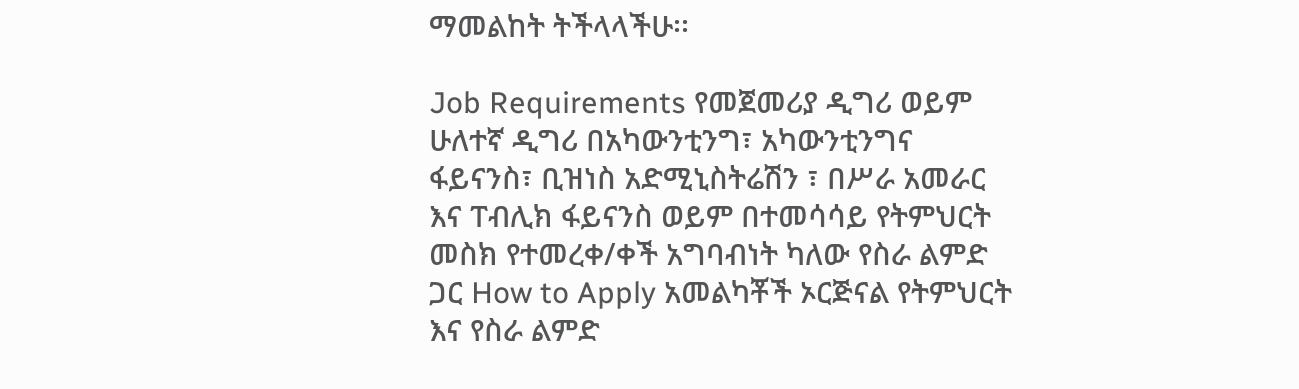ማመልከት ትችላላችሁ፡፡

Job Requirements የመጀመሪያ ዲግሪ ወይም ሁለተኛ ዲግሪ በአካውንቲንግ፣ አካውንቲንግና ፋይናንስ፣ ቢዝነስ አድሚኒስትሬሽን ፣ በሥራ አመራር እና ፐብሊክ ፋይናንስ ወይም በተመሳሳይ የትምህርት መስክ የተመረቀ/ቀች አግባብነት ካለው የስራ ልምድ ጋር How to Apply አመልካቾች ኦርጅናል የትምህርት እና የስራ ልምድ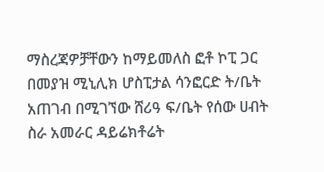ማስረጃዎቻቸውን ከማይመለስ ፎቶ ኮፒ ጋር በመያዝ ሚኒሊክ ሆስፒታል ሳንፎርድ ት/ቤት አጠገብ በሚገኘው ሸሪዓ ፍ/ቤት የሰው ሀብት ስራ አመራር ዳይሬክቶሬት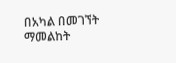በአካል በመገኘት ማመልከት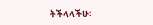ትችላላችሁ፡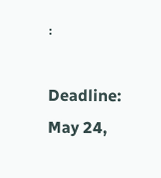፡

Deadline: May 24,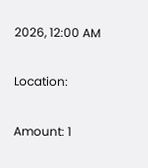2026, 12:00 AM

Location:

Amount: 1